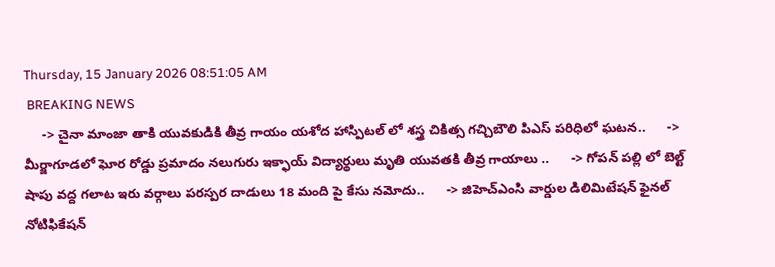Thursday, 15 January 2026 08:51:05 AM
 BREAKING NEWS
     -> చైనా మాంజా తాకి యువకుడికి తీవ్ర గాయం యశోద హాస్పిటల్ లో శస్త్ర చికిత్స గచ్చిబౌలి పిఎస్ పరిధిలో ఘటన..      -> మీర్జాగూడలో ఘోర రోడ్డు ప్రమాదం నలుగురు ఇక్ఫాయ్ విద్యార్థులు మృతి యువతకి తీవ్ర గాయాలు ..      -> గోపన్ పల్లి లో బెల్ట్ షాపు వద్ద గలాట ఇరు వర్గాలు పరస్పర దాడులు 18 మంది పై కేసు నమోదు..      -> జిహెచ్ఎంసి వార్డుల డిలిమిటేషన్ ఫైనల్ నోటిఫికేషన్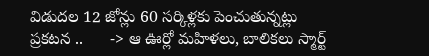విడుదల 12 జోన్లు 60 సర్కిళ్లకు పెంచుతున్నట్లు ప్రకటన ..      -> ఆ ఊర్లో మహిళలు, బాలికలు స్మార్ట్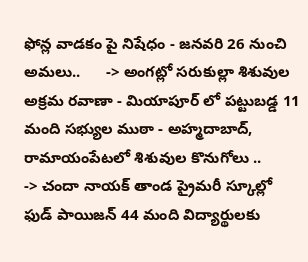ఫోన్ల వాడకం పై నిషేధం - జనవరి 26 నుంచి అమలు..      -> అంగట్లో సరుకుల్లా శిశువుల అక్రమ రవాణా - మియాపూర్ లో పట్టుబడ్డ 11 మంది సభ్యుల ముఠా - అహ్మదాబాద్, రామాయంపేటలో శిశువుల కొనుగోలు ..      -> చందా నాయక్ తాండ ప్రైమరీ స్కూల్లో ఫుడ్ పాయిజన్ 44 మంది విద్యార్థులకు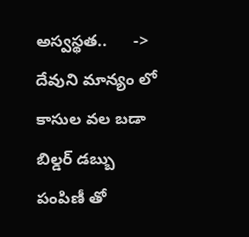అస్వస్థత..      -> దేవుని మాన్యం లో కాసుల వల బడా బిల్డర్ డబ్బు పంపిణీ తో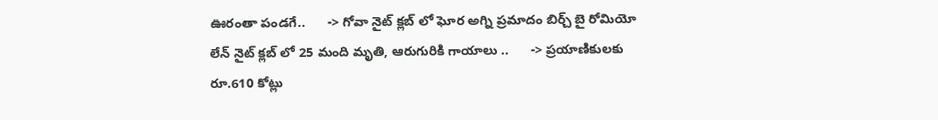ఊరంతా పండగే..      -> గోవా నైట్ క్లబ్ లో ఘోర అగ్ని ప్రమాదం బిర్చ్ బై రోమియో లేన్ నైట్ క్లబ్ లో 25 మంది మృతి, ఆరుగురికి గాయాలు ..      -> ప్రయాణికులకు రూ.610 కోట్లు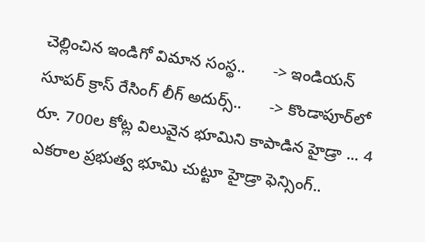చెల్లించిన ఇండిగో విమాన సంస్థ..      -> ఇండియన్ సూపర్ క్రాస్ రేసింగ్ లీగ్ అదుర్స్..      -> కొండాపూర్‌లో రూ. 700ల కోట్ల విలువైన భూమిని కాపాడిన హైడ్రా ... 4 ఎక‌రాల ప్ర‌భుత్వ భూమి చుట్టూ హైడ్రా ఫెన్సింగ్‌..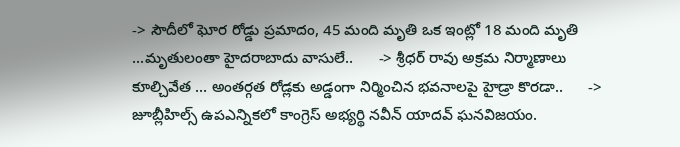-> సౌదీలో ఘోర రోడ్డు ప్రమాదం, 45 మంది మృతి ఒక ఇంట్లో 18 మంది మృతి ...మృతులంతా హైదరాబాదు వాసులే..      -> శ్రీధర్ రావు అక్రమ నిర్మాణాలు కూల్చివేత ... అంతర్గత రోడ్లకు అడ్డంగా నిర్మించిన భవనాలపై హైడ్రా కొరడా..      -> జూబ్లీహిల్స్ ఉపఎన్నికలో కాంగ్రెస్ అభ్యర్థి నవీన్ యాదవ్ ఘనవిజయం.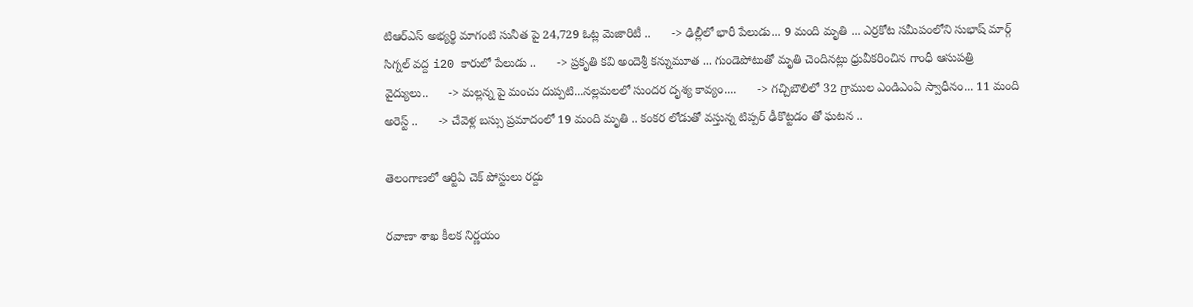టిఆర్ఎస్ అభ్యర్థి మాగంటి సునీత పై 24,729 ఓట్ల మెజారిటీ ..      -> ఢిల్లీలో భారీ పేలుడు... 9 మంది మృతి ... ఎర్రకోట సమీపంలోని సుభాష్ మార్గ్ సిగ్నల్ వద్ద i20 కారులో పేలుడు ..      -> ప్రకృతి కవి అందెశ్రీ కన్నుమూత ... గుండెపోటుతో మృతి చెందినట్లు ధ్రువీకరించిన గాంధీ ఆసుపత్రి వైద్యులు..      -> మల్లన్న పై మంచు దుప్పటి...నల్లమలలో సుందర దృశ్య కావ్యం....      -> గచ్చిబౌలిలో 32 గ్రాముల ఎండిఎంఏ స్వాధీనం... 11 మంది అరెస్ట్ ..      -> చేవెళ్ల బస్సు ప్రమాదంలో 19 మంది మృతి .. కంకర లోడుతో వస్తున్న టిప్పర్ ఢీకొట్టడం తో ఘటన ..

తెలంగాణలో ఆర్టిఏ చెక్ పోస్టులు రద్దు

రవాణా శాఖ కీలక నిర్ణయం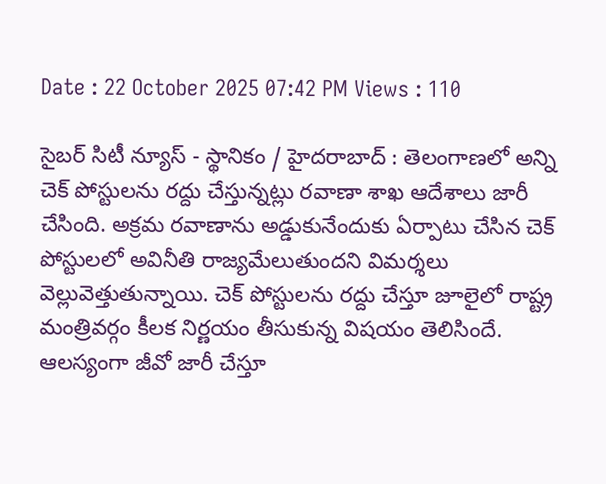Date : 22 October 2025 07:42 PM Views : 110

సైబర్ సిటీ న్యూస్ - స్థానికం / హైదరాబాద్ : తెలంగాణలో అన్ని చెక్ పోస్టులను రద్దు చేస్తున్నట్లు రవాణా శాఖ ఆదేశాలు జారీ చేసింది. అక్రమ రవాణాను అడ్డుకునేందుకు ఏర్పాటు చేసిన చెక్ పోస్టులలో అవినీతి రాజ్యమేలుతుందని విమర్శలు వెల్లువెత్తుతున్నాయి. చెక్ పోస్టులను రద్దు చేస్తూ జూలైలో రాష్ట్ర మంత్రివర్గం కీలక నిర్ణయం తీసుకున్న విషయం తెలిసిందే. ఆలస్యంగా జీవో జారీ చేస్తూ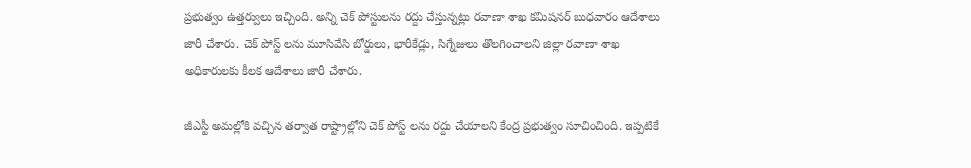ప్రభుత్వం ఉత్తర్వులు ఇచ్చింది. అన్ని చెక్ పోస్టులను రద్దు చేస్తున్నట్లు రవాణా శాఖ కమిషనర్ బుధవారం ఆదేశాలు జారీ చేశారు. చెక్ పోస్ట్ లను మూసివేసి బోర్డులు, భారీకేడ్లు, సిగ్నేజులు తొలగించాలని జిల్లా రవాణా శాఖ అధికారులకు కీలక ఆదేశాలు జారీ చేశారు.

జీఎస్టీ అమల్లోకి వచ్చిన తర్వాత రాష్ట్రాల్లోని చెక్ పోస్ట్ లను రద్దు చేయాలని కేంద్ర ప్రభుత్వం సూచించింది. ఇప్పటికే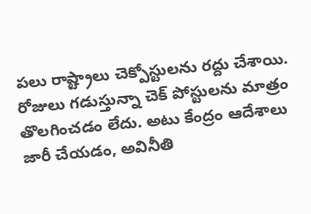పలు రాష్ట్రాలు చెక్పోస్టులను రద్దు చేశాయి. రోజులు గడుస్తున్నా చెక్ పోస్టులను మాత్రం తొలగించడం లేదు. అటు కేంద్రం ఆదేశాలు జారీ చేయడం, అవినీతి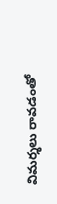విమర్శలు రావడంతో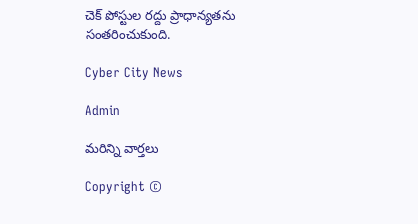చెక్ పోస్టుల రద్దు ప్రాధాన్యతను సంతరించుకుంది.

Cyber City News

Admin

మరిన్ని వార్తలు

Copyright ©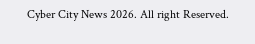Cyber City News 2026. All right Reserved.